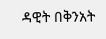ዳዊት በቅንአት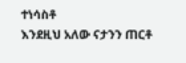ተነሳስቶ
እንደዚህ አለው ናታንን ጠርቶ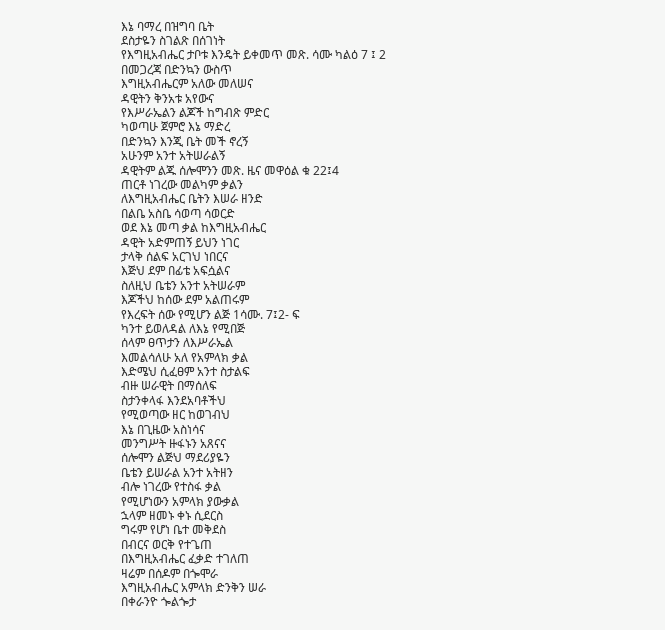እኔ ባማረ በዝግባ ቤት
ደስታዬን ስገልጽ በሰገነት
የእግዚአብሔር ታቦቱ እንዴት ይቀመጥ መጽ. ሳሙ ካልዕ 7 ፤ 2
በመጋረጃ በድንኳን ውስጥ
እግዚአብሔርም አለው መለሠና
ዳዊትን ቅንአቱ አየውና
የእሥራኤልን ልጆች ከግብጽ ምድር
ካወጣሁ ጀምሮ እኔ ማድረ
በድንኳን እንጂ ቤት መች ኖረኝ
አሁንም አንተ አትሠራልኝ
ዳዊትም ልጁ ሰሎሞንን መጽ. ዜና መዋዕል ቁ 22፤4
ጠርቶ ነገረው መልካም ቃልን
ለእግዚአብሔር ቤትን እሠራ ዘንድ
በልቤ አስቤ ሳወጣ ሳወርድ
ወደ እኔ መጣ ቃል ከእግዚአብሔር
ዳዊት አድምጠኝ ይህን ነገር
ታላቅ ሰልፍ አርገህ ነበርና
እጅህ ደም በፊቴ አፍሷልና
ስለዚህ ቤቴን አንተ አትሠራም
እጆችህ ከሰው ደም አልጠሩም
የእረፍት ሰው የሚሆን ልጅ 1ሳሙ. 7፤2- ፍ
ካንተ ይወለዳል ለእኔ የሚበጅ
ሰላም ፀጥታን ለእሥራኤል
እመልሳለሁ አለ የአምላክ ቃል
እድሜህ ሲፈፀም አንተ ስታልፍ
ብዙ ሠራዊት በማሰለፍ
ስታንቀላፋ እንደአባቶችህ
የሚወጣው ዘር ከወገብህ
እኔ በጊዜው አስነሳና
መንግሥት ዙፋኑን አጸናና
ሰሎሞን ልጅህ ማደሪያዬን
ቤቴን ይሠራል አንተ አትዘን
ብሎ ነገረው የተስፋ ቃል
የሚሆነውን አምላክ ያውቃል
ኋላም ዘመኑ ቀኑ ሲደርስ
ግሩም የሆነ ቤተ መቅደስ
በብርና ወርቅ የተጌጠ
በእግዚአብሔር ፈቃድ ተገለጠ
ዛሬም በሰዶም በጐሞራ
እግዚአብሔር አምላክ ድንቅን ሠራ
በቀራንዮ ጐልጐታ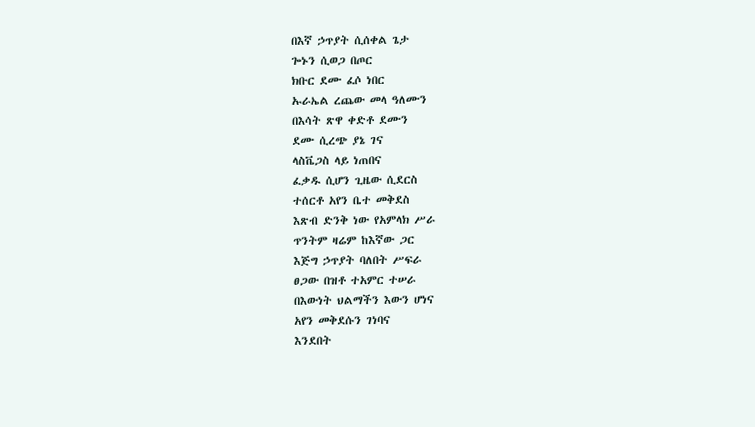በእኛ ኃጥያት ሲሰቀል ጌታ
ጐኑን ሲወጋ በጦር
ክቡር ደሙ ፈሶ ነበር
ኡራኤል ረጨው መላ ዓለሙን
በእሳት ጽዋ ቀድቶ ደሙን
ደሙ ሲረጭ ያኔ ገና
ላስቬጋስ ላይ ነጠበና
ፈቃዱ ሲሆን ጊዜው ሲደርስ
ተሰርቶ አየን ቤተ መቅደስ
እጽብ ድንቅ ነው የአምላክ ሥራ
ጥንትም ዛሬም ከእኛው ጋር
እጅግ ኃጥያት ባለበት ሥፍራ
ፀጋው በዝቶ ተአምር ተሠራ
በእውነት ህልማችን እውን ሆነና
አየን መቅደሱን ገነባና
እንደበት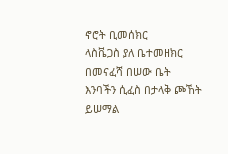ኖሮት ቢመሰክር
ላስቬጋስ ያለ ቤተመዘክር
በመናፈሻ በሠው ቤት
እንባችን ሲፈስ በታላቅ ጮኸት
ይሠማል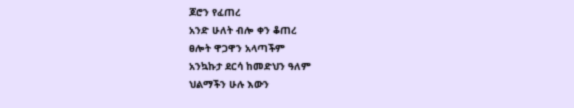ጆሮን የፈጠረ
አንድ ሁለት ብሎ ቀን ቆጠረ
ፀሎት ዋጋዋን አላጣችም
አንኳኩታ ደርሳ ከመድህን ዓለም
ህልማችን ሁሉ እውን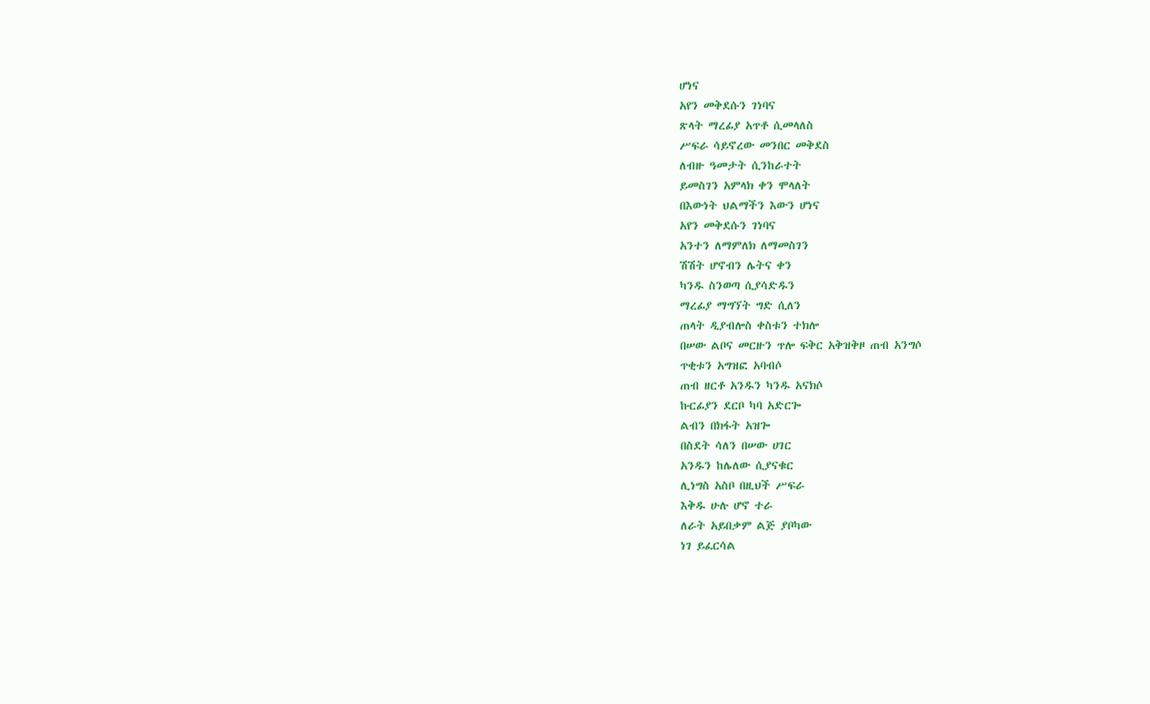ሆነና
አየን መቅደሱን ገነባና
ጽላት ማረፊያ አጥቶ ሲመላለስ
ሥፍራ ሳይኖረው መንበር መቅደስ
ለብዙ ዓመታት ሲንከራተት
ይመስገን አምላክ ቀን ሞላለት
በእውነት ህልማችን እውን ሆነና
አየን መቅደሱን ገነባና
አንተን ለማምለክ ለማመስገን
ሽሽት ሆኖብን ሌትና ቀን
ካንዱ ስንወጣ ሲያሳድዱን
ማረፊያ ማግኘት ግድ ሲለን
ጠላት ዲያብሎስ ቀስቱን ተክሎ
በሠው ልቦና መርዙን ጥሎ ፍቅር አቅዝቅዞ ጠብ አንግሶ
ጥቂቱን አግዝፎ አባብሶ
ጠብ ዘርቶ አንዱን ካንዱ አናክሶ
ኩርፊያን ደርቦ ካባ አድርጐ
ልብን በክፋት አዝጐ
በስደት ሳለን በሠው ሀገር
አንዱን ከሌለው ሲያናቁር
ሊነግስ አስቦ በዚህች ሥፍራ
እቅዱ ሁሉ ሆኖ ተራ
ለራት አይበቃም ልጅ ያቦካው
ነገ ይፈርሳል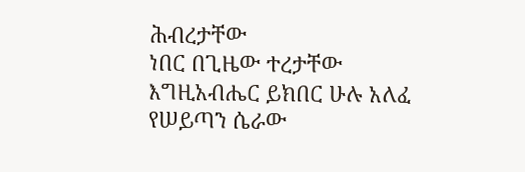ሕብረታቸው
ነበር በጊዜው ተረታቸው
እግዚአብሔር ይክበር ሁሉ አለፈ
የሠይጣን ሴራው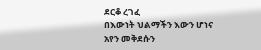ደርቆ ረገፈ
በእውነት ህልማችን እውን ሆነና
አየን መቅደሱን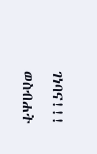ገነባና!!!
ወስብሐት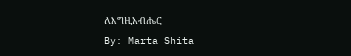ለእግዚአብሔር
By: Marta Shita